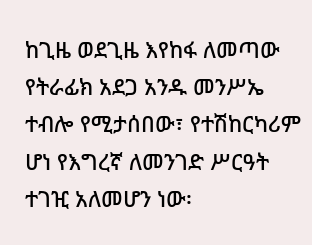ከጊዜ ወደጊዜ እየከፋ ለመጣው የትራፊክ አደጋ አንዱ መንሥኤ ተብሎ የሚታሰበው፣ የተሽከርካሪም ሆነ የእግረኛ ለመንገድ ሥርዓት ተገዢ አለመሆን ነው፡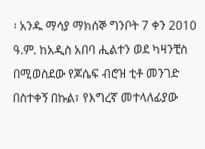፡ አንዱ ማሳያ ማክሰኞ ግንቦት 7 ቀን 2010 ዓ.ም. ከአዲስ አበባ ሒልተን ወደ ካዛንቺስ በሚወስደው የጆሴፍ ብሮዝ ቲቶ መንገድ በስተቀኝ በኩል፣ የእግረኛ መተላለፊያው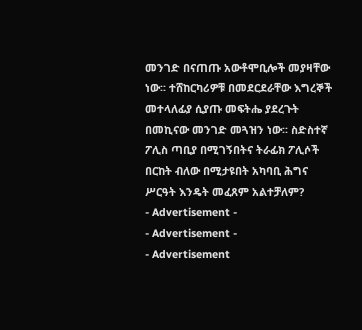መንገድ በናጠጡ አውቶሞቢሎች መያዛቸው ነው፡፡ ተሸከርካሪዎቹ በመደርደራቸው እግረኞች መተላለፊያ ሲያጡ መፍትሔ ያደረጉት በመኪናው መንገድ መጓዝን ነው፡፡ ስድስተኛ ፖሊስ ጣቢያ በሚገኝበትና ትራፊክ ፖሊሶች በርከት ብለው በሚታዩበት አካባቢ ሕግና ሥርዓት እንዴት መፈጸም አልተቻለም?
- Advertisement -
- Advertisement -
- Advertisement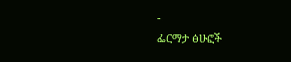-
ፌርማታ ፅሁፎች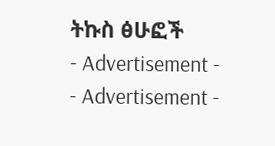ትኩስ ፅሁፎች
- Advertisement -
- Advertisement -